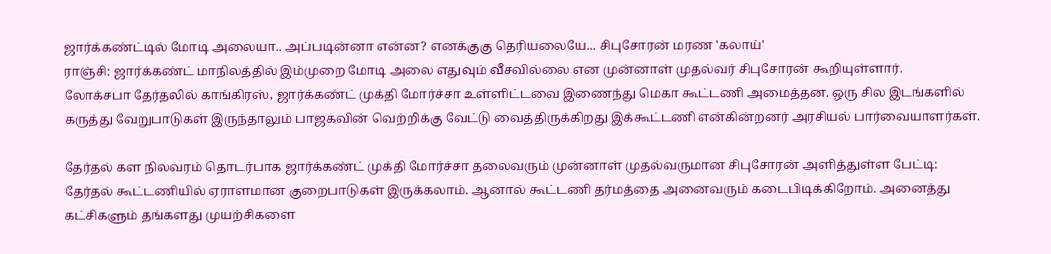ஜார்க்கண்ட்டில் மோடி அலையா.. அப்படின்னா என்ன? எனக்குகு தெரியலையே... சிபுசோரன் மரண 'கலாய்'
ராஞ்சி: ஜார்க்கண்ட் மாநிலத்தில் இம்முறை மோடி அலை எதுவும் வீசவில்லை என முன்னாள் முதல்வர் சிபுசோரன் கூறியுள்ளார்.
லோக்சபா தேர்தலில் காங்கிரஸ், ஜார்க்கண்ட் முக்தி மோர்ச்சா உள்ளிட்டவை இணைந்து மெகா கூட்டணி அமைத்தன. ஒரு சில இடங்களில் கருத்து வேறுபாடுகள் இருந்தாலும் பாஜகவின் வெற்றிக்கு வேட்டு வைத்திருக்கிறது இக்கூட்டணி என்கின்றனர் அரசியல் பார்வையாளர்கள்.

தேர்தல் கள நிலவரம் தொடர்பாக ஜார்க்கண்ட் முக்தி மோர்ச்சா தலைவரும் முன்னாள் முதல்வருமான சிபுசோரன் அளித்துள்ள பேட்டி:
தேர்தல் கூட்டணியில் ஏராளமான குறைபாடுகள் இருக்கலாம். ஆனால் கூட்டணி தர்மத்தை அனைவரும் கடைபிடிக்கிறோம். அனைத்து கட்சிகளும் தங்களது முயற்சிகளை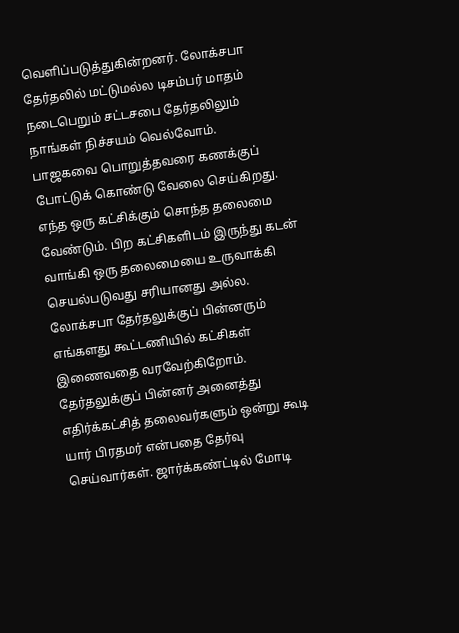வெளிப்படுத்துகின்றனர். லோக்சபா தேர்தலில் மட்டுமல்ல டிசம்பர் மாதம் நடைபெறும் சட்டசபை தேர்தலிலும் நாங்கள் நிச்சயம் வெல்வோம்.
பாஜகவை பொறுத்தவரை கணக்குப் போட்டுக் கொண்டு வேலை செய்கிறது. எந்த ஒரு கட்சிக்கும் சொந்த தலைமை வேண்டும். பிற கட்சிகளிடம் இருந்து கடன் வாங்கி ஒரு தலைமையை உருவாக்கி செயல்படுவது சரியானது அல்ல. லோக்சபா தேர்தலுக்குப் பின்னரும் எங்களது கூட்டணியில் கட்சிகள் இணைவதை வரவேற்கிறோம்.
தேர்தலுக்குப் பின்னர் அனைத்து எதிர்க்கட்சித் தலைவர்களும் ஒன்று கூடி யார் பிரதமர் என்பதை தேர்வு செய்வார்கள். ஜார்க்கண்ட்டில் மோடி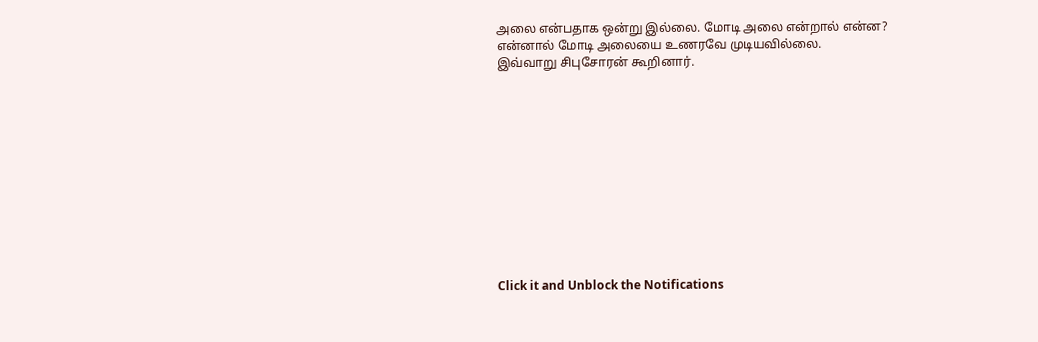அலை என்பதாக ஒன்று இல்லை. மோடி அலை என்றால் என்ன? என்னால் மோடி அலையை உணரவே முடியவில்லை.
இவ்வாறு சிபுசோரன் கூறினார்.












Click it and Unblock the Notifications